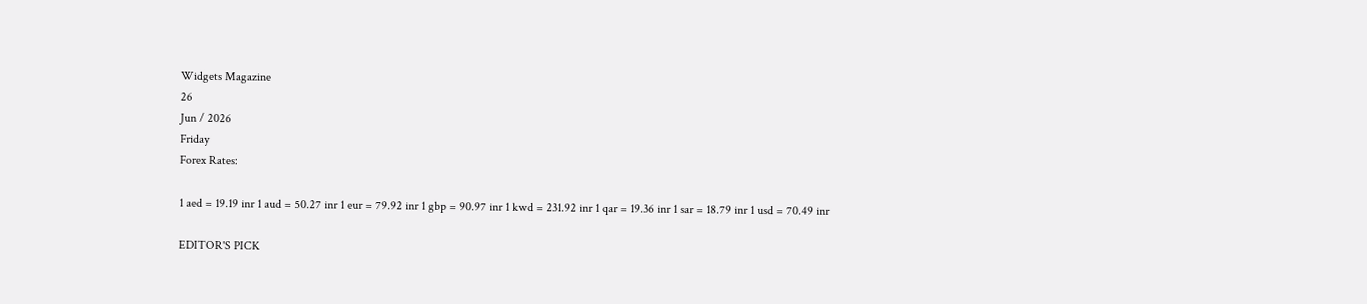Widgets Magazine
26
Jun / 2026
Friday
Forex Rates:

1 aed = 19.19 inr 1 aud = 50.27 inr 1 eur = 79.92 inr 1 gbp = 90.97 inr 1 kwd = 231.92 inr 1 qar = 19.36 inr 1 sar = 18.79 inr 1 usd = 70.49 inr

EDITOR'S PICK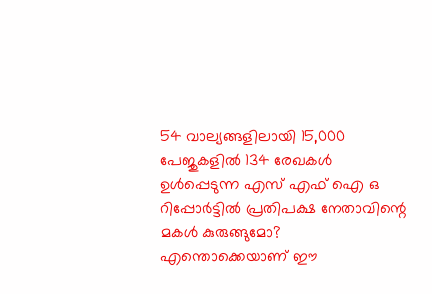54 വാല്യങ്ങളിലായി 15,000 പേജുകളിൽ 134 രേഖകൾ ഉൾപ്പെടുന്ന എസ് എഫ് ഐ ഒ റിപ്പോർട്ടിൽ പ്രതിപക്ഷ നേതാവിന്റെ മകൾ കുരുങ്ങുമോ? എന്തൊക്കെയാണ് ഈ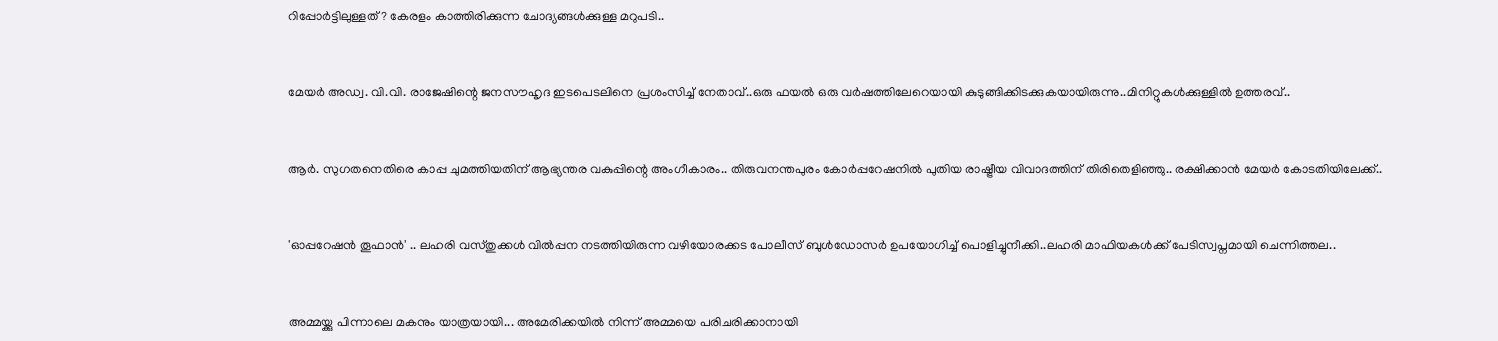റിപ്പോർട്ടിലുള്ളത് ? കേരളം കാത്തിരിക്കുന്ന ചോദ്യങ്ങൾക്കുള്ള മറുപടി..


മേയർ അഡ്വ. വി.വി. രാജേഷിന്റെ ജനസൗഹൃദ ഇടപെടലിനെ പ്രശംസിച്ച് നേതാവ്..ഒരു ഫയൽ ഒരു വർഷത്തിലേറെയായി കുടുങ്ങിക്കിടക്കുകയായിരുന്നു..മിനിറ്റുകൾക്കുള്ളിൽ ഉത്തരവ്..


ആർ. സുഗതനെതിരെ കാപ്പ ചുമത്തിയതിന് ആഭ്യന്തര വകുപ്പിന്റെ അംഗീകാരം.. തിരുവനന്തപുരം കോർപ്പറേഷനിൽ പുതിയ രാഷ്ട്രീയ വിവാദത്തിന് തിരിതെളിഞ്ഞു.. രക്ഷിക്കാൻ മേയർ കോടതിയിലേക്ക്..


'ഓപ്പറേഷന്‍ തൂഫാന്‍' .. ലഹരി വസ്തുക്കള്‍ വില്‍പ്പന നടത്തിയിരുന്ന വഴിയോരക്കട പോലീസ് ബുള്‍ഡോസര്‍ ഉപയോഗിച്ച് പൊളിച്ചുനീക്കി..ലഹരി മാഫിയകള്‍ക്ക് പേടിസ്വപ്നമായി ചെന്നിത്തല..


അമ്മയ്ക്കു പിന്നാലെ മകനും യാത്രയായി... അമേരിക്കയിൽ നിന്ന് അമ്മയെ പരിചരിക്കാനായി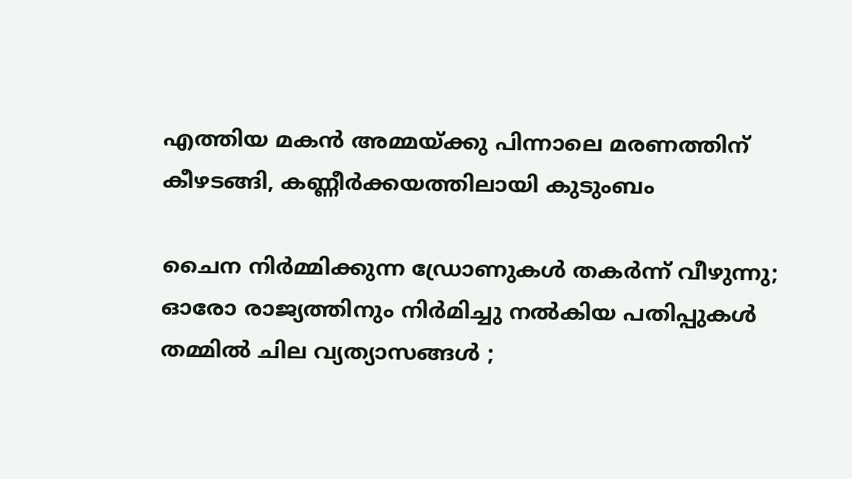എത്തിയ മകൻ അമ്മയ്ക്കു പിന്നാലെ മരണത്തിന് കീഴടങ്ങി, കണ്ണീർക്കയത്തിലായി കുടുംബം

ചൈന നിർമ്മിക്കുന്ന ഡ്രോണുകൾ തകർന്ന് വീഴുന്നു; ഓരോ രാജ്യത്തിനും നിര്‍മിച്ചു നല്‍കിയ പതിപ്പുകള്‍ തമ്മില്‍ ചില വ്യത്യാസങ്ങൾ ;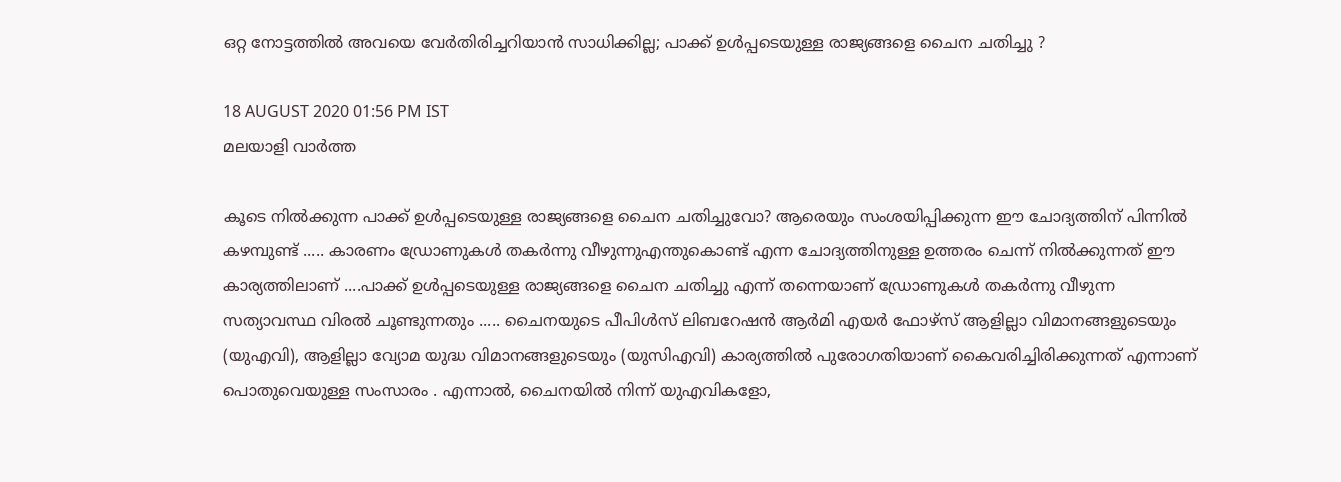ഒറ്റ നോട്ടത്തില്‍ അവയെ വേര്‍തിരിച്ചറിയാൻ സാധിക്കില്ല; പാക്ക് ഉൾപ്പടെയുള്ള രാജ്യങ്ങളെ ചൈന ചതിച്ചു ?

18 AUGUST 2020 01:56 PM IST
മലയാളി വാര്‍ത്ത

കൂടെ നിൽക്കുന്ന പാക്ക് ഉൾപ്പടെയുള്ള രാജ്യങ്ങളെ ചൈന ചതിച്ചുവോ? ആരെയും സംശയിപ്പിക്കുന്ന ഈ ചോദ്യത്തിന് പിന്നിൽ കഴമ്പുണ്ട് ..... കാരണം ഡ്രോണുകള്‍ തകർന്നു വീഴുന്നുഎന്തുകൊണ്ട് എന്ന ചോദ്യത്തിനുള്ള ഉത്തരം ചെന്ന് നിൽക്കുന്നത് ഈ കാര്യത്തിലാണ് ....പാക്ക് ഉൾപ്പടെയുള്ള രാജ്യങ്ങളെ ചൈന ചതിച്ചു എന്ന് തന്നെയാണ് ഡ്രോണുകള്‍ തകർന്നു വീഴുന്ന സത്യാവസ്ഥ വിരൽ ചൂണ്ടുന്നതും ..... ചൈനയുടെ പീപിള്‍സ് ലിബറേഷന്‍ ആര്‍മി എയര്‍ ഫോഴ്‌സ് ആളില്ലാ വിമാനങ്ങളുടെയും (യുഎവി), ആളില്ലാ വ്യോമ യുദ്ധ വിമാനങ്ങളുടെയും (യുസിഎവി) കാര്യത്തില്‍ പുരോഗതിയാണ് കൈവരിച്ചിരിക്കുന്നത് എന്നാണ് പൊതുവെയുള്ള സംസാരം . എന്നാല്‍, ചൈനയില്‍ നിന്ന് യുഎവികളോ,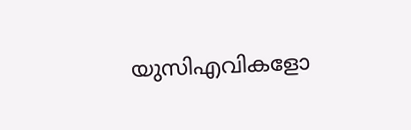യുസിഎവികളോ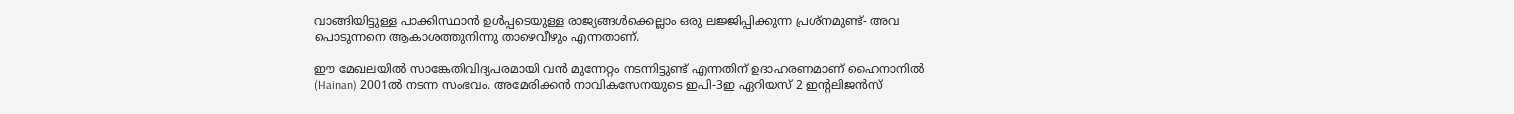വാങ്ങിയിട്ടുള്ള പാക്കിസ്ഥാൻ ഉൾപ്പടെയുള്ള രാജ്യങ്ങള്‍ക്കെല്ലാം ഒരു ലജ്ജിപ്പിക്കുന്ന പ്രശ്‌നമുണ്ട്- അവ പൊടുന്നനെ ആകാശത്തുനിന്നു താഴെവീഴും എന്നതാണ്.

ഈ മേഖലയില്‍ സാങ്കേതിവിദ്യപരമായി വന്‍ മുന്നേറ്റം നടന്നിട്ടുണ്ട് എന്നതിന് ഉദാഹരണമാണ് ഹൈനാനില്‍ (Hainan) 2001ല്‍ നടന്ന സംഭവം. അമേരിക്കന്‍ നാവികസേനയുടെ ഇപി-3ഇ ഏറിയസ് 2 ഇന്റലിജന്‍സ്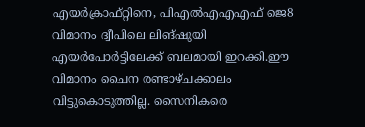എയര്‍ക്രാഫ്റ്റിനെ, പിഎല്‍എഎഎഫ് ജെ8 വിമാനം ദ്വീപിലെ ലിങ്ഷുയി എയര്‍പോര്‍ട്ടിലേക്ക് ബലമായി ഇറക്കി.ഈ വിമാനം ചൈന രണ്ടാഴ്ചക്കാലം വിട്ടുകൊടുത്തില്ല. സൈനികരെ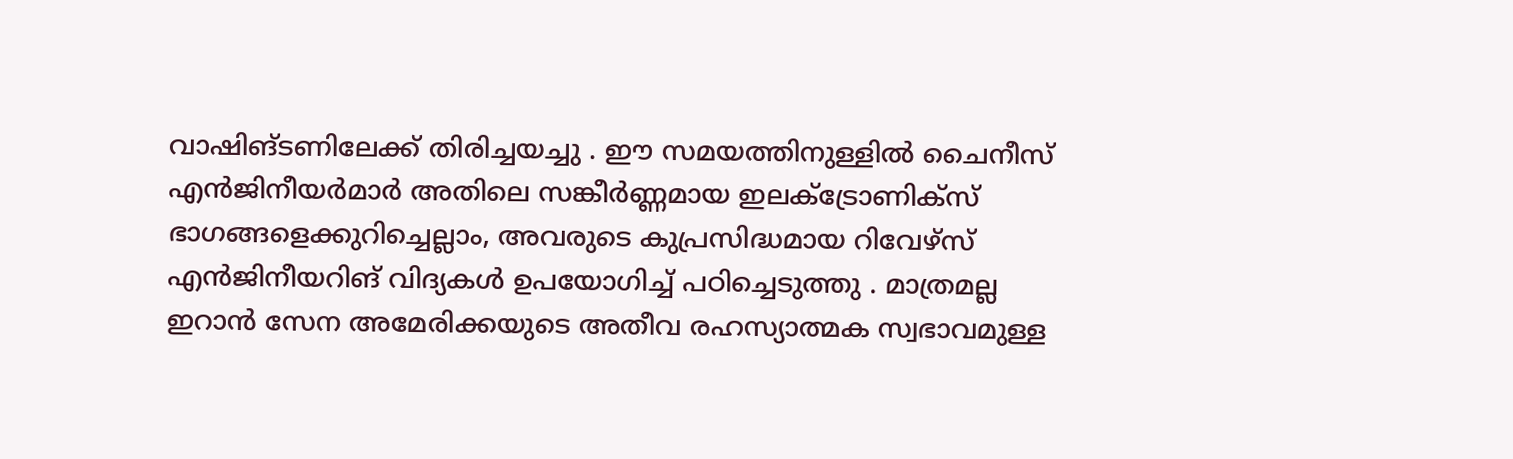വാഷിങ്ടണിലേക്ക് തിരിച്ചയച്ചു . ഈ സമയത്തിനുള്ളില്‍ ചൈനീസ് എൻജിനീയര്‍മാര്‍ അതിലെ സങ്കീര്‍ണ്ണമായ ഇലക്ട്രോണിക്‌സ് ഭാഗങ്ങളെക്കുറിച്ചെല്ലാം, അവരുടെ കുപ്രസിദ്ധമായ റിവേഴ്‌സ് എൻജിനീയറിങ് വിദ്യകള്‍ ഉപയോഗിച്ച് പഠിച്ചെടുത്തു . മാത്രമല്ല ഇറാന്‍ സേന അമേരിക്കയുടെ അതീവ രഹസ്യാത്മക സ്വഭാവമുള്ള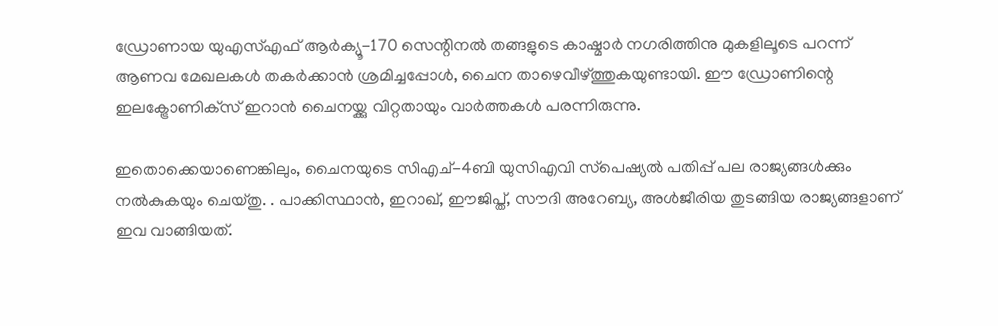ഡ്രോണായ യുഎസ്എഫ് ആര്‍ക്യൂ-170 സെന്റിനല്‍ തങ്ങളുടെ കാഷ്മാര്‍ നഗരിത്തിനു മുകളിലൂടെ പറന്ന് ആണവ മേഖലകള്‍ തകര്‍ക്കാന്‍ ശ്രമിച്ചപ്പോള്‍, ചൈന താഴെവീഴ്ത്തുകയുണ്ടായി. ഈ ഡ്രോണിന്റെ ഇലക്ട്രോണിക്‌സ് ഇറാന്‍ ചൈനയ്ക്കു വിറ്റതായും വാര്‍ത്തകൾ പരന്നിരുന്നു.

ഇതൊക്കെയാണെങ്കിലും, ചൈനയുടെ സിഎച്-4ബി യുസിഎവി സ്‌പെഷ്യല്‍ പതിപ്പ് പല രാജ്യങ്ങള്‍ക്കും നല്‍കുകയും ചെയ്തു. . പാക്കിസ്ഥാന്‍, ഇറാഖ്, ഈജിപ്ത്, സൗദി അറേബ്യ, അള്‍ജീരിയ തുടങ്ങിയ രാജ്യങ്ങളാണ് ഇവ വാങ്ങിയത്.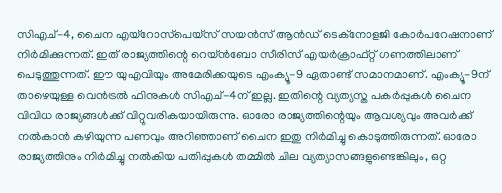സിഎച്-4, ചൈന എയ്‌റോസ്‌പെയ്‌സ് സയന്‍സ് ആന്‍ഡ് ടെക്‌നോളജി കോര്‍പറേഷനാണ് നിര്‍മിക്കുന്നത്. ഇത് രാജ്യത്തിന്റെ റെയ്ന്‍ബോ സീരിസ് എയര്‍ക്രാഫ്റ്റ് ഗണത്തിലാണ് പെടുത്തുന്നത്. ഈ യുഎവിയും അമേരിക്കയുടെ എംക്യൂ-9 ഏതാണ്ട് സമാനമാണ്. എംക്യൂ-9ന് താഴെയുള്ള വെന്‍ട്രല്‍ ഫിനുകള്‍ സിഎച്-4ന് ഇല്ല. ഇതിന്റെ വ്യത്യസ്ത പകര്‍പ്പുകള്‍ ചൈന വിവിധ രാജ്യങ്ങള്‍ക്ക് വിറ്റുവരികയായിരുന്നു. ഓരോ രാജ്യത്തിന്റെയും ആവശ്യവും അവര്‍ക്ക് നല്‍കാന്‍ കഴിയുന്ന പണവും അറിഞ്ഞാണ് ചൈന ഇതു നിര്‍മിച്ചു കൊടുത്തിരുന്നത്. ഓരോ രാജ്യത്തിനും നിര്‍മിച്ചു നല്‍കിയ പതിപ്പുകള്‍ തമ്മില്‍ ചില വ്യത്യാസങ്ങളുണ്ടെങ്കിലും, ഒറ്റ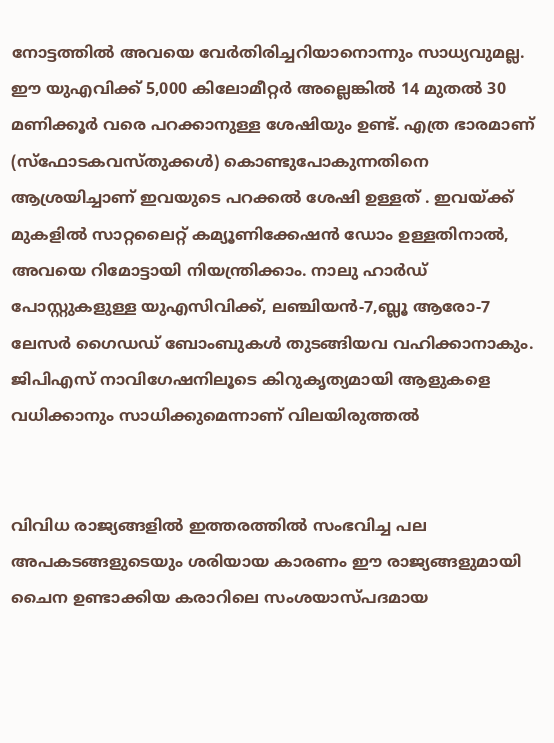നോട്ടത്തില്‍ അവയെ വേര്‍തിരിച്ചറിയാനൊന്നും സാധ്യവുമല്ല.
ഈ യുഎവിക്ക് 5,000 കിലോമീറ്റര്‍ അല്ലെങ്കില്‍ 14 മുതല്‍ 30 മണിക്കൂര്‍ വരെ പറക്കാനുള്ള ശേഷിയും ഉണ്ട്. എത്ര ഭാരമാണ് (സ്‌ഫോടകവസ്തുക്കള്‍) കൊണ്ടുപോകുന്നതിനെ ആശ്രയിച്ചാണ് ഇവയുടെ പറക്കല്‍ ശേഷി ഉള്ളത് . ഇവയ്ക്ക് മുകളില്‍ സാറ്റലൈറ്റ് കമ്യൂണിക്കേഷന്‍ ഡോം ഉള്ളതിനാല്‍, അവയെ റിമോട്ടായി നിയന്ത്രിക്കാം. നാലു ഹാര്‍ഡ് പോസ്റ്റുകളുള്ള യുഎസിവിക്ക്, ലഞ്ചിയന്‍-7,ബ്ലൂ ആരോ-7 ലേസര്‍ ഗൈഡഡ് ബോംബുകള്‍ തുടങ്ങിയവ വഹിക്കാനാകും. ജിപിഎസ് നാവിഗേഷനിലൂടെ കിറുകൃത്യമായി ആളുകളെ വധിക്കാനും സാധിക്കുമെന്നാണ് വിലയിരുത്തൽ


വിവിധ രാജ്യങ്ങളില്‍ ഇത്തരത്തില്‍ സംഭവിച്ച പല അപകടങ്ങളുടെയും ശരിയായ കാരണം ഈ രാജ്യങ്ങളുമായി ചൈന ഉണ്ടാക്കിയ കരാറിലെ സംശയാസ്പദമായ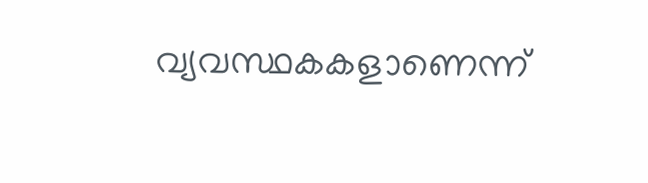വ്യവസ്ഥകകളാണെന്ന്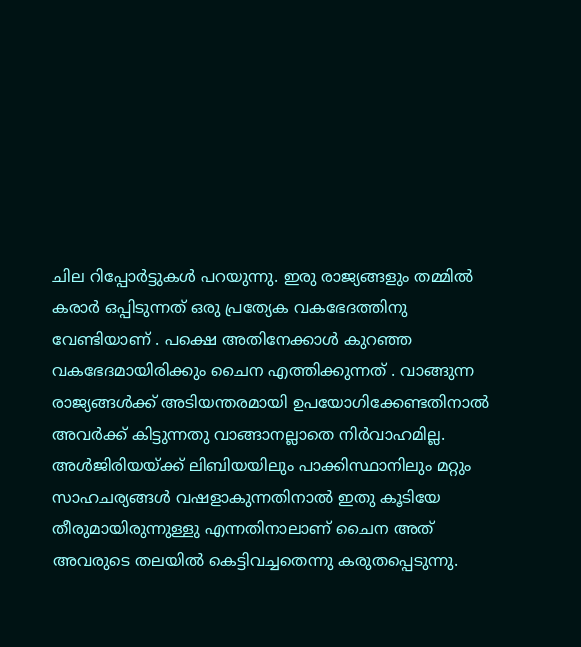ചില റിപ്പോര്‍ട്ടുകള്‍ പറയുന്നു. ഇരു രാജ്യങ്ങളും തമ്മില്‍ കരാര്‍ ഒപ്പിടുന്നത് ഒരു പ്രത്യേക വകഭേദത്തിനു വേണ്ടിയാണ് . പക്ഷെ അതിനേക്കാള്‍ കുറഞ്ഞ വകഭേദമായിരിക്കും ചൈന എത്തിക്കുന്നത് . വാങ്ങുന്ന രാജ്യങ്ങള്‍ക്ക് അടിയന്തരമായി ഉപയോഗിക്കേണ്ടതിനാല്‍ അവര്‍ക്ക് കിട്ടുന്നതു വാങ്ങാനല്ലാതെ നിര്‍വാഹമില്ല. അള്‍ജിരിയയ്ക്ക് ലിബിയയിലും പാക്കിസ്ഥാനിലും മറ്റും സാഹചര്യങ്ങള്‍ വഷളാകുന്നതിനാല്‍ ഇതു കൂടിയേ തീരുമായിരുന്നുള്ളു എന്നതിനാലാണ് ചൈന അത് അവരുടെ തലയില്‍ കെട്ടിവച്ചതെന്നു കരുതപ്പെടുന്നു.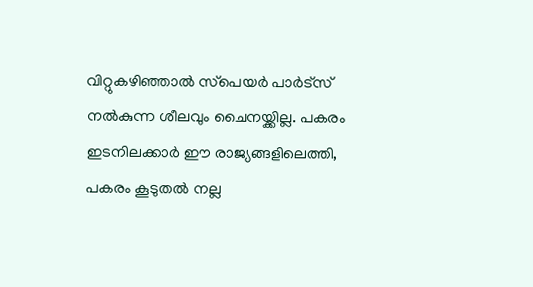വിറ്റുകഴിഞ്ഞാല്‍ സ്‌പെയര്‍ പാര്‍ട്‌സ് നല്‍കുന്ന ശീലവും ചൈനയ്ക്കില്ല. പകരം ഇടനിലക്കാര്‍ ഈ രാജ്യങ്ങളിലെത്തി, പകരം കൂടുതല്‍ നല്ല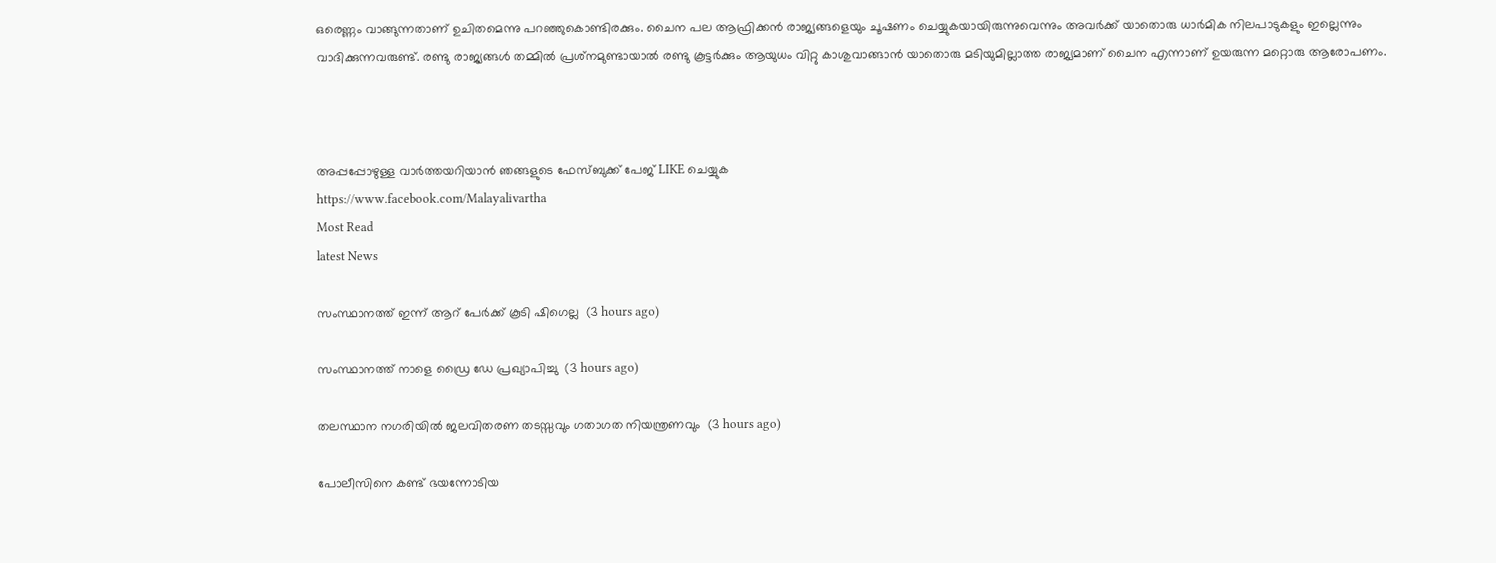ഒരെണ്ണം വാങ്ങുന്നതാണ് ഉചിതമെന്നു പറഞ്ഞുകൊണ്ടിരക്കും. ചൈന പല ആഫ്രിക്കന്‍ രാജ്യങ്ങളെയും ചൂഷണം ചെയ്യുകയായിരുന്നുവെന്നും അവര്‍ക്ക് യാതൊരു ധാര്‍മിക നിലപാടുകളും ഇല്ലെന്നും വാദിക്കുന്നവരുണ്ട്. രണ്ടു രാജ്യങ്ങള്‍ തമ്മില്‍ പ്രശ്‌നമുണ്ടായാല്‍ രണ്ടു കൂട്ടര്‍ക്കും ആയുധം വിറ്റു കാശുവാങ്ങാന്‍ യാതൊരു മടിയുമില്ലാത്ത രാജ്യമാണ് ചൈന എന്നാണ് ഉയരുന്ന മറ്റൊരു ആരോപണം.



അപ്പപ്പോഴുള്ള വാര്‍ത്തയറിയാന്‍ ഞങ്ങളുടെ ഫേസ്‌ബുക്ക്‌ പേജ് LIKE ചെയ്യുക
https://www.facebook.com/Malayalivartha
Most Read
latest News

സംസ്ഥാനത്ത് ഇന്ന് ആറ് പേര്‍ക്ക് കൂടി ഷിഗെല്ല  (3 hours ago)

സംസ്ഥാനത്ത് നാളെ ഡ്രൈ ഡേ പ്രഖ്യാപിച്ചു  (3 hours ago)

തലസ്ഥാന നഗരിയില്‍ ജലവിതരണ തടസ്സവും ഗതാഗത നിയന്ത്രണവും  (3 hours ago)

പോലീസിനെ കണ്ട് ഭയന്നോടിയ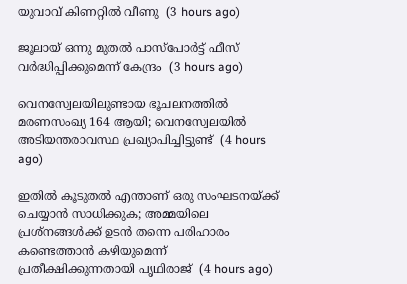യുവാവ് കിണറ്റില്‍ വീണു  (3 hours ago)

ജൂലായ് ഒന്നു മുതല്‍ പാസ്‌പോര്‍ട്ട് ഫീസ് വര്‍ദ്ധിപ്പിക്കുമെന്ന് കേന്ദ്രം  (3 hours ago)

വെനസ്വേലയിലുണ്ടായ ഭൂചലനത്തില്‍ മരണസംഖ്യ 164 ആയി; വെനസ്വേലയില്‍ അടിയന്തരാവസ്ഥ പ്രഖ്യാപിച്ചിട്ടുണ്ട്  (4 hours ago)

ഇതില്‍ കൂടുതല്‍ എന്താണ് ഒരു സംഘടനയ്ക്ക് ചെയ്യാന്‍ സാധിക്കുക; അമ്മയിലെ പ്രശ്‌നങ്ങള്‍ക്ക് ഉടന്‍ തന്നെ പരിഹാരം കണ്ടെത്താന്‍ കഴിയുമെന്ന് പ്രതീക്ഷിക്കുന്നതായി പൃഥിരാജ്  (4 hours ago)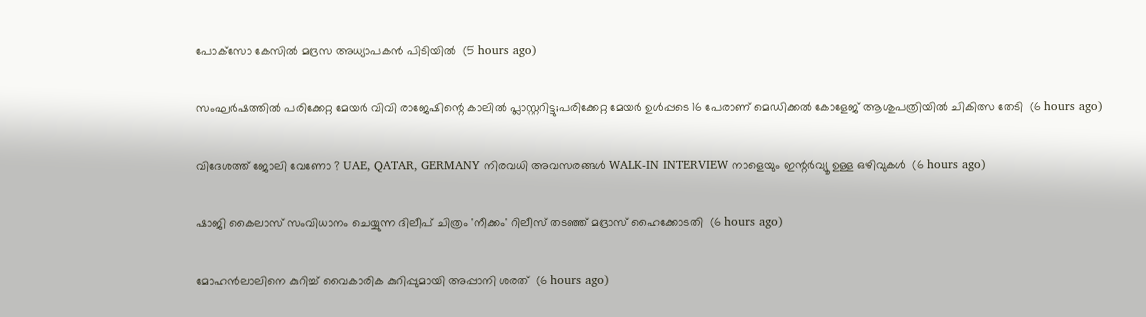പോക്‌സോ കേസില്‍ മദ്രസ അധ്യാപകന്‍ പിടിയില്‍  (5 hours ago)

സംഘര്‍ഷത്തില്‍ പരിക്കേറ്റ മേയര്‍ വിവി രാജേഷിന്റെ കാലില്‍ പ്ലാസ്റ്ററിട്ടു;പരിക്കേറ്റ മേയര്‍ ഉള്‍പ്പടെ 16 പേരാണ് മെഡിക്കല്‍ കോളേജ് ആശുപത്രിയില്‍ ചികിത്സ തേടി  (6 hours ago)

വിദേശത്ത് ജോലി വേണോ ? UAE, QATAR, GERMANY നിരവധി അവസരങ്ങൾ WALK-IN INTERVIEW നാളെയും ഇന്റർവ്യൂ ഉള്ള ഒഴിവുകൾ  (6 hours ago)

ഷാജി കൈലാസ് സംവിധാനം ചെയ്യുന്ന ദിലീപ് ചിത്രം 'നീക്കം' റിലീസ് തടഞ്ഞ് മദ്രാസ് ഹൈക്കോടതി  (6 hours ago)

മോഹന്‍ലാലിനെ കുറിച്ച് വൈകാരിക കുറിപ്പുമായി അപ്പാനി ശരത്  (6 hours ago)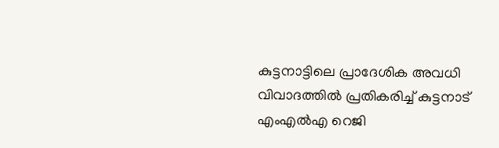കുട്ടനാട്ടിലെ പ്രാദേശിക അവധി വിവാദത്തില്‍ പ്രതികരിച്ച് കുട്ടനാട് എംഎല്‍എ റെജി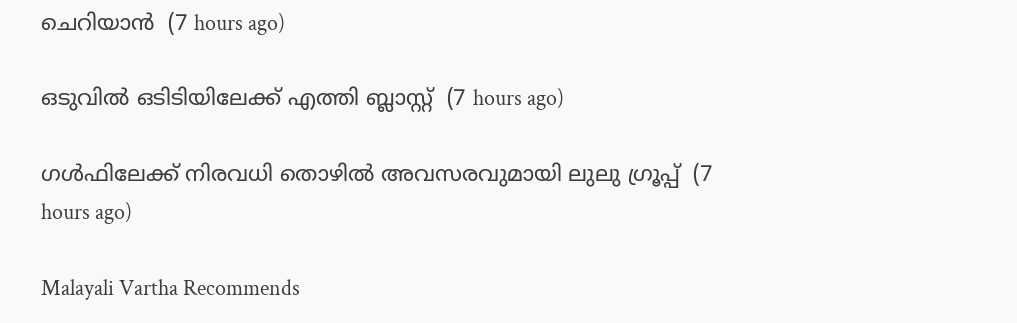ചെറിയാന്‍  (7 hours ago)

ഒടുവില്‍ ഒടിടിയിലേക്ക് എത്തി ബ്ലാസ്റ്റ്  (7 hours ago)

ഗള്‍ഫിലേക്ക് നിരവധി തൊഴില്‍ അവസരവുമായി ലുലു ഗ്രൂപ്പ്  (7 hours ago)

Malayali Vartha Recommends